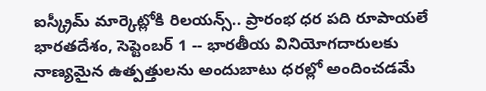ఐస్క్రీమ్ మార్కెట్లోకి రిలయన్స్.. ప్రారంభ ధర పది రూపాయలే
భారతదేశం, సెప్టెంబర్ 1 -- భారతీయ వినియోగదారులకు నాణ్యమైన ఉత్పత్తులను అందుబాటు ధరల్లో అందించడమే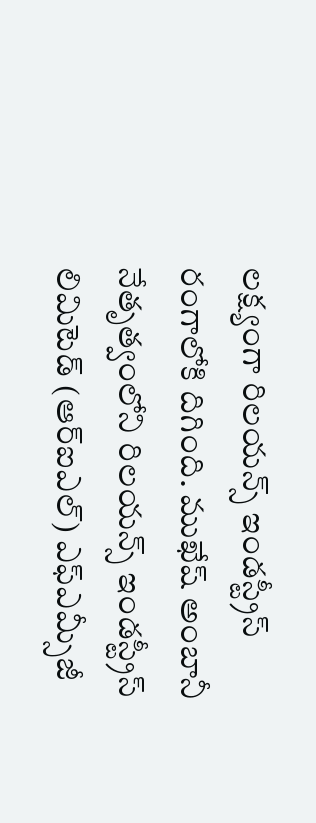లక్ష్యంగా రిలయన్స్ ఇండస్ట్రీస్ రంగాలోకి దిగింది. ముఖేష్ అంబానీ నేతృత్వంలోని రిలయన్స్ ఇండస్ట్రీస్ లిమిటెడ్ (ఆర్ఐఎల్) ఎఫ్ఎమ్సీజీ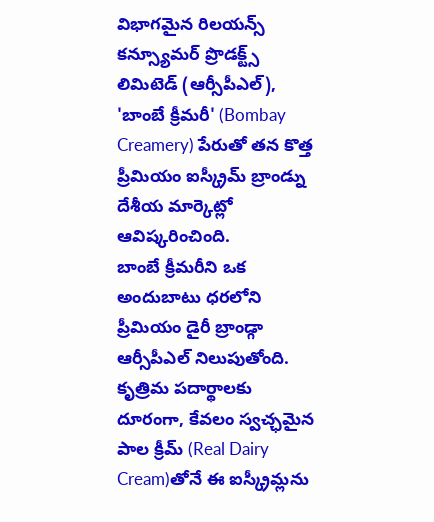విభాగమైన రిలయన్స్ కన్స్యూమర్ ప్రొడక్ట్స్ లిమిటెడ్ (ఆర్సీపీఎల్), 'బాంబే క్రీమరీ' (Bombay Creamery) పేరుతో తన కొత్త ప్రీమియం ఐస్క్రీమ్ బ్రాండ్ను దేశీయ మార్కెట్లో ఆవిష్కరించింది.
బాంబే క్రీమరీని ఒక అందుబాటు ధరలోని ప్రీమియం డైరీ బ్రాండ్గా ఆర్సీపీఎల్ నిలుపుతోంది. కృత్రిమ పదార్థాలకు దూరంగా, కేవలం స్వచ్ఛమైన పాల క్రీమ్ (Real Dairy Cream)తోనే ఈ ఐస్క్రీమ్లను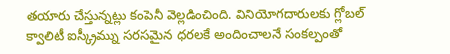తయారు చేస్తున్నట్లు కంపెనీ వెల్లడించింది. వినియోగదారులకు గ్లోబల్ క్వాలిటీ ఐస్క్రీమ్ను సరసమైన ధరలకే అందించాలనే సంకల్పంతో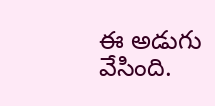ఈ అడుగు వేసింది.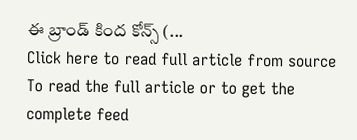ఈ బ్రాండ్ కింద కోన్స్ (...
Click here to read full article from source
To read the full article or to get the complete feed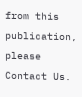from this publication, please
Contact Us.